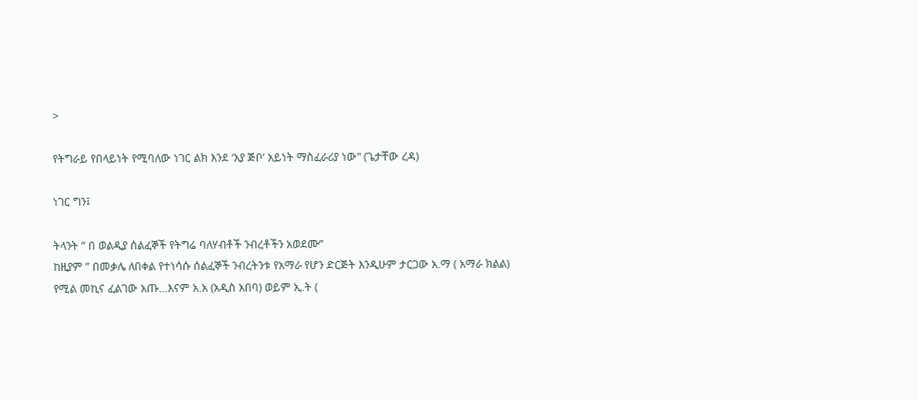>

የትግራይ የበላይነት የሚባለው ነገር ልክ እንደ ‘አያ ጅቦ’ አይነት ማስፈራሪያ ነው" (ጌታቸው ረዳ)

ነገር ግን፤

ትላንት ” በ ወልዲያ ሰልፈኞች የትግሬ ባለሃብቶች ንብረቶችን አወደሙ”
ከዚያም ” በመቃሌ ለበቀል የተነሳሱ ሰልፈኞች ንብረትንቱ የአማራ የሆን ድርጅት እንዲሁም ታርጋው አ.ማ ( አማራ ክልል) የሚል መኪና ፈልገው አጡ…እናም አ.አ (አዲስ አበባ) ወይም ኢ.ት (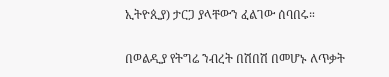ኢትዮጲያ) ታርጋ ያላቸውን ፈልገው ሰባበሩ።

በወልዲያ የትግሬ ንብረት በሽበሽ በመሆኑ ለጥቃት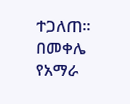ተጋለጠ። በመቀሌ የአማራ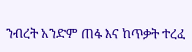ንብረት አንድም ጠፋ እና ከጥቃት ተረፈ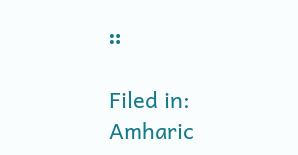።

Filed in: Amharic